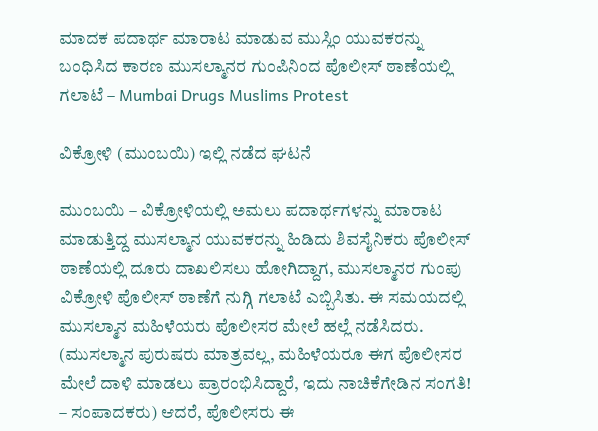ಮಾದಕ ಪದಾರ್ಥ ಮಾರಾಟ ಮಾಡುವ ಮುಸ್ಲಿಂ ಯುವಕರನ್ನು ಬಂಧಿಸಿದ ಕಾರಣ ಮುಸಲ್ಮಾನರ ಗುಂಪಿನಿಂದ ಪೊಲೀಸ್ ಠಾಣೆಯಲ್ಲಿ ಗಲಾಟೆ – Mumbai Drugs Muslims Protest

ವಿಕ್ರೋಳಿ (ಮುಂಬಯಿ) ಇಲ್ಲಿ ನಡೆದ ಘಟನೆ

ಮುಂಬಯಿ – ವಿಕ್ರೋಳಿಯಲ್ಲಿ ಅಮಲು ಪದಾರ್ಥಗಳನ್ನು ಮಾರಾಟ ಮಾಡುತ್ತಿದ್ದ ಮುಸಲ್ಮಾನ ಯುವಕರನ್ನು ಹಿಡಿದು ಶಿವಸೈನಿಕರು ಪೊಲೀಸ್ ಠಾಣೆಯಲ್ಲಿ ದೂರು ದಾಖಲಿಸಲು ಹೋಗಿದ್ದಾಗ, ಮುಸಲ್ಮಾನರ ಗುಂಪು ವಿಕ್ರೋಳಿ ಪೊಲೀಸ್ ಠಾಣೆಗೆ ನುಗ್ಗಿ ಗಲಾಟೆ ಎಬ್ಬಿಸಿತು. ಈ ಸಮಯದಲ್ಲಿ ಮುಸಲ್ಮಾನ ಮಹಿಳೆಯರು ಪೊಲೀಸರ ಮೇಲೆ ಹಲ್ಲೆ ನಡೆಸಿದರು. (ಮುಸಲ್ಮಾನ ಪುರುಷರು ಮಾತ್ರವಲ್ಲ, ಮಹಿಳೆಯರೂ ಈಗ ಪೊಲೀಸರ ಮೇಲೆ ದಾಳಿ ಮಾಡಲು ಪ್ರಾರಂಭಿಸಿದ್ದಾರೆ, ಇದು ನಾಚಿಕೆಗೇಡಿನ ಸಂಗತಿ! – ಸಂಪಾದಕರು) ಆದರೆ, ಪೊಲೀಸರು ಈ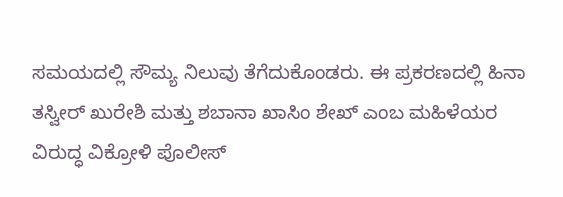ಸಮಯದಲ್ಲಿ ಸೌಮ್ಯ ನಿಲುವು ತೆಗೆದುಕೊಂಡರು. ಈ ಪ್ರಕರಣದಲ್ಲಿ ಹಿನಾ ತಸ್ವೀರ್ ಖುರೇಶಿ ಮತ್ತು ಶಬಾನಾ ಖಾಸಿಂ ಶೇಖ್ ಎಂಬ ಮಹಿಳೆಯರ ವಿರುದ್ಧ ವಿಕ್ರೋಳಿ ಪೊಲೀಸ್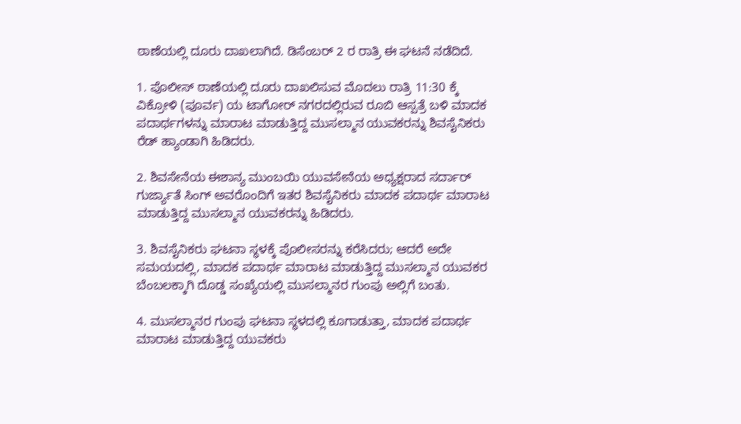ಠಾಣೆಯಲ್ಲಿ ದೂರು ದಾಖಲಾಗಿದೆ. ಡಿಸೆಂಬರ್ 2 ರ ರಾತ್ರಿ ಈ ಘಟನೆ ನಡೆದಿದೆ.

1. ಪೊಲೀಸ್ ಠಾಣೆಯಲ್ಲಿ ದೂರು ದಾಖಲಿಸುವ ಮೊದಲು ರಾತ್ರಿ 11:30 ಕ್ಕೆ ವಿಕ್ರೋಳಿ (ಪೂರ್ವ) ಯ ಟಾಗೋರ್ ನಗರದಲ್ಲಿರುವ ರೂಬಿ ಆಸ್ಪತ್ರೆ ಬಳಿ ಮಾದಕ ಪದಾರ್ಥಗಳನ್ನು ಮಾರಾಟ ಮಾಡುತ್ತಿದ್ದ ಮುಸಲ್ಮಾನ ಯುವಕರನ್ನು ಶಿವಸೈನಿಕರು ರೆಡ್ ಹ್ಯಾಂಡಾಗಿ ಹಿಡಿದರು.

2. ಶಿವಸೇನೆಯ ಈಶಾನ್ಯ ಮುಂಬಯಿ ಯುವಸೇನೆಯ ಅಧ್ಯಕ್ಷರಾದ ಸರ್ದಾರ್ ಗುರ್ಜ್ಯಾತೆ ಸಿಂಗ್ ಅವರೊಂದಿಗೆ ಇತರ ಶಿವಸೈನಿಕರು ಮಾದಕ ಪದಾರ್ಥ ಮಾರಾಟ ಮಾಡುತ್ತಿದ್ದ ಮುಸಲ್ಮಾನ ಯುವಕರನ್ನು ಹಿಡಿದರು.

3. ಶಿವಸೈನಿಕರು ಘಟನಾ ಸ್ಥಳಕ್ಕೆ ಪೊಲೀಸರನ್ನು ಕರೆಸಿದರು; ಆದರೆ ಅದೇ ಸಮಯದಲ್ಲಿ, ಮಾದಕ ಪದಾರ್ಥ ಮಾರಾಟ ಮಾಡುತ್ತಿದ್ದ ಮುಸಲ್ಮಾನ ಯುವಕರ ಬೆಂಬಲಕ್ಕಾಗಿ ದೊಡ್ಡ ಸಂಖ್ಯೆಯಲ್ಲಿ ಮುಸಲ್ಮಾನರ ಗುಂಪು ಅಲ್ಲಿಗೆ ಬಂತು.

4. ಮುಸಲ್ಮಾನರ ಗುಂಪು ಘಟನಾ ಸ್ಥಳದಲ್ಲಿ ಕೂಗಾಡುತ್ತಾ, ಮಾದಕ ಪದಾರ್ಥ ಮಾರಾಟ ಮಾಡುತ್ತಿದ್ದ ಯುವಕರು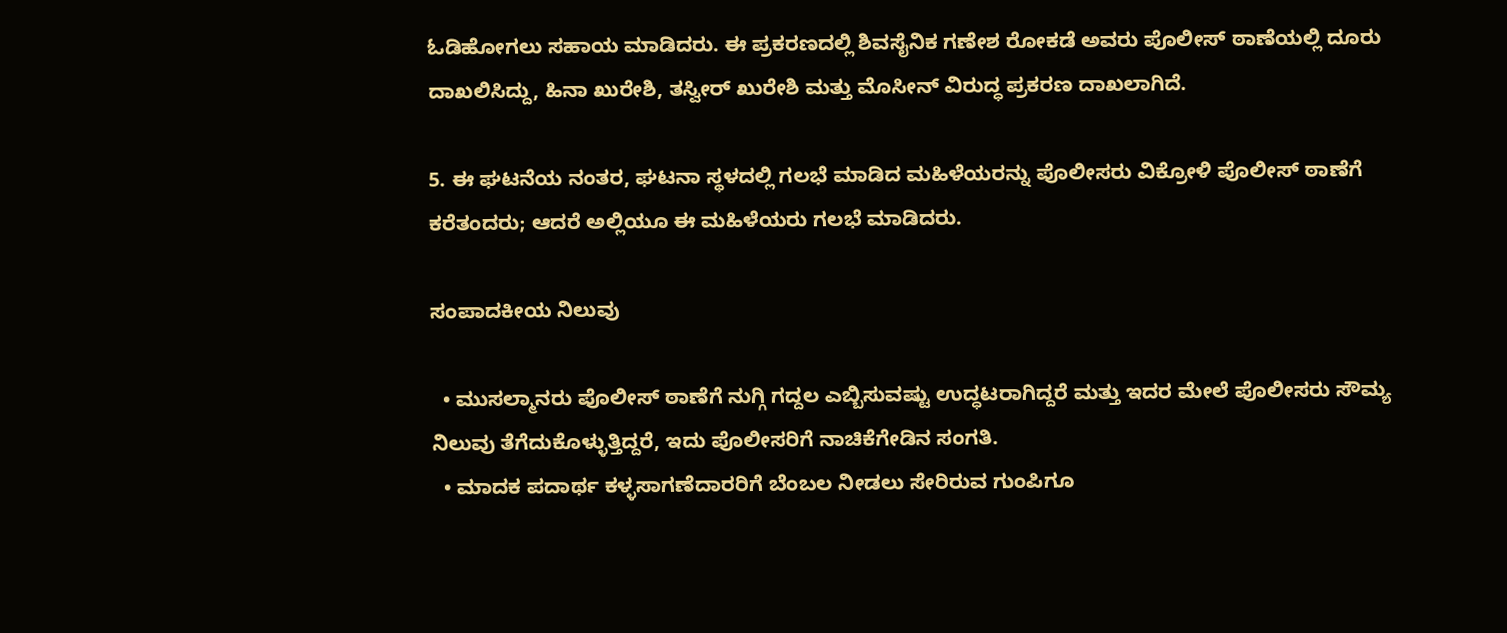ಓಡಿಹೋಗಲು ಸಹಾಯ ಮಾಡಿದರು. ಈ ಪ್ರಕರಣದಲ್ಲಿ ಶಿವಸೈನಿಕ ಗಣೇಶ ರೋಕಡೆ ಅವರು ಪೊಲೀಸ್ ಠಾಣೆಯಲ್ಲಿ ದೂರು ದಾಖಲಿಸಿದ್ದು, ಹಿನಾ ಖುರೇಶಿ, ತಸ್ವೀರ್ ಖುರೇಶಿ ಮತ್ತು ಮೊಸೀನ್ ವಿರುದ್ಧ ಪ್ರಕರಣ ದಾಖಲಾಗಿದೆ.

5. ಈ ಘಟನೆಯ ನಂತರ, ಘಟನಾ ಸ್ಥಳದಲ್ಲಿ ಗಲಭೆ ಮಾಡಿದ ಮಹಿಳೆಯರನ್ನು ಪೊಲೀಸರು ವಿಕ್ರೋಳಿ ಪೊಲೀಸ್ ಠಾಣೆಗೆ ಕರೆತಂದರು; ಆದರೆ ಅಲ್ಲಿಯೂ ಈ ಮಹಿಳೆಯರು ಗಲಭೆ ಮಾಡಿದರು.

ಸಂಪಾದಕೀಯ ನಿಲುವು

  • ಮುಸಲ್ಮಾನರು ಪೊಲೀಸ್ ಠಾಣೆಗೆ ನುಗ್ಗಿ ಗದ್ದಲ ಎಬ್ಬಿಸುವಷ್ಟು ಉದ್ಧಟರಾಗಿದ್ದರೆ ಮತ್ತು ಇದರ ಮೇಲೆ ಪೊಲೀಸರು ಸೌಮ್ಯ ನಿಲುವು ತೆಗೆದುಕೊಳ್ಳುತ್ತಿದ್ದರೆ, ಇದು ಪೊಲೀಸರಿಗೆ ನಾಚಿಕೆಗೇಡಿನ ಸಂಗತಿ.
  • ಮಾದಕ ಪದಾರ್ಥ ಕಳ್ಳಸಾಗಣೆದಾರರಿಗೆ ಬೆಂಬಲ ನೀಡಲು ಸೇರಿರುವ ಗುಂಪಿಗೂ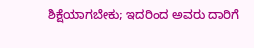ಶಿಕ್ಷೆಯಾಗಬೇಕು; ಇದರಿಂದ ಅವರು ದಾರಿಗೆ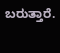ಬರುತ್ತಾರೆ.